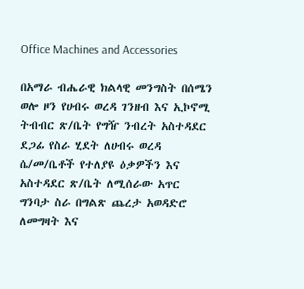Office Machines and Accessories

በአማራ ብሔራዊ ክልላዊ መንግስት በሰሜን ወሎ ዞን የሀብሩ ወረዳ ገንዘብ እና ኢኮኖሚ ትብብር ጽ/ቤት የግዥ ንብረት አስተዳደር ደጋፊ የስራ ሂደት ለሀብሩ ወረዳ ሴ/መ/ቤቶች የተለያዩ ዕቃዎችን እና አስተዳደር ጽ/ቤት ለሚሰራው አጥር ግንባታ ስራ በግልጽ ጨረታ አወዳድሮ ለመግዛት እና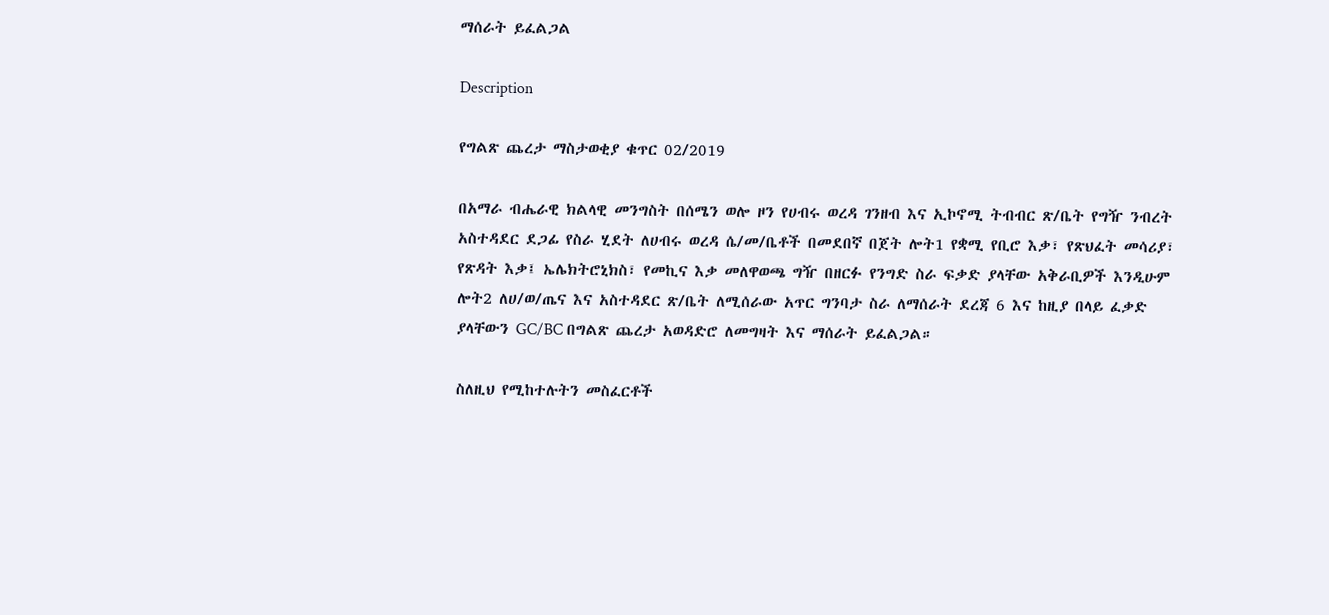ማሰራት ይፈልጋል

Description

የግልጽ ጨረታ ማስታወቂያ ቁጥር 02/2019

በአማራ ብሔራዊ ክልላዊ መንግስት በሰሜን ወሎ ዞን የሀብሩ ወረዳ ገንዘብ እና ኢኮኖሚ ትብብር ጽ/ቤት የግዥ ንብረት አስተዳደር ደጋፊ የስራ ሂደት ለሀብሩ ወረዳ ሴ/መ/ቤቶች በመደበኛ በጀት ሎት1 የቋሚ የቢሮ እቃ፣ የጽህፈት መሳሪያ፣ የጽዳት እቃ፤ ኤሌክትሮኒክስ፣ የመኪና እቃ መለዋወጫ ግዥ በዘርፉ የንግድ ስራ ፍቃድ ያላቸው አቅራቢዎች እንዲሁም ሎት2 ለሀ/ወ/ጤና እና አስተዳደር ጽ/ቤት ለሚሰራው አጥር ግንባታ ስራ ለማሰራት ደረጃ 6 እና ከዚያ በላይ ፈቃድ ያላቸውን GC/BC በግልጽ ጨረታ አወዳድሮ ለመግዛት እና ማሰራት ይፈልጋል።

ስለዚህ የሚከተሉትን መስፈርቶች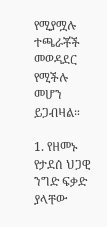የሚያሟሉ ተጫራቾች መወዳደር የሚችሉ መሆን ይጋብዛል።

1. የዘመኑ የታደሰ ህጋዊ ንግድ ፍቃድ ያላቸው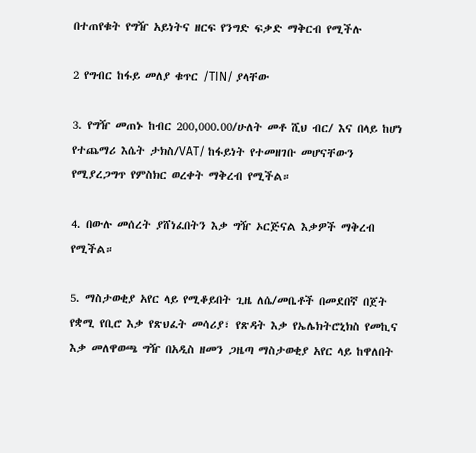በተጠየቁት የግዥ አይነትና ዘርፍ የንግድ ፍቃድ ማቅርብ የሚችሉ

2 የግብር ከፋይ መለያ ቁጥር /TIN/ ያላቸው

3. የግዥ መጠኑ ከብር 200,000.00/ሁለት መቶ ሺህ ብር/ እና በላይ ከሆነ የተጨማሪ እሴት ታክስ/VAT/ ከፋይነት የተመዘገቡ መሆናቸውን የሚያረጋግጥ የምስክር ወረቀት ማቅረብ የሚችል።

4. በውሉ መሰረት ያሸነፈበትን እቃ ግዥ ኦርጅናል እቃዎች ማቅረብ የሚችል።

5. ማስታወቂያ አየር ላይ የሚቆይበት ጊዜ ለሴ/መቤቶች በመደበኛ በጀት የቋሚ የቢሮ እቃ የጽህፈት መሳሪያ፣ የጽዳት እቃ የኤሌክትሮኒክስ የመኪና እቃ መለዋወጫ ግዥ በአዲስ ዘመን ጋዜጣ ማስታወቂያ አየር ላይ ከዋለበት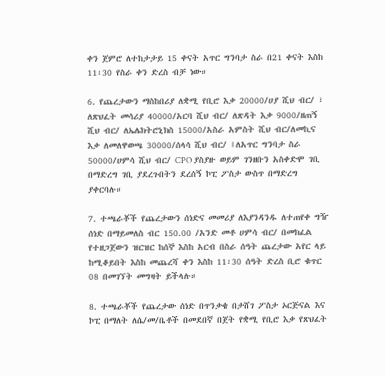ቀን ጀምሮ ለተከታታይ 15 ቀናት አጥር ግንባታ ስራ በ21 ቀናት እስከ 11፡30 የስራ ቀን ድረስ ብቻ ነው።

6. የጨረታውን ማስከበሪያ ለቋሚ የቢሮ እቃ 20000/ሀያ ሺህ ብር/ ፣ ለጽህፈት መሳሪያ 40000/አርባ ሺህ ብር/ ለጽዳት እቃ 9000/ዘጠኝ ሺህ ብር/ ለኤሌክትሮኒክስ 15000/አስራ አምስት ሺህ ብር/ለመኪና እቃ ለመለዋወጫ 30000/ሰላሳ ሺህ ብር/ ፤ለአጥር ግንባታ ስራ 50000/ሀምሳ ሺህ ብር/ CPO ያስያዙ ወይም ገንዘቡን አስቀድሞ ገቢ በማድረግ ገቢ ያደረጉበትን ደረሰኝ ኮፒ ፖስታ ውስጥ በማድረግ ያቀርባሉ።

7. ተጫራቾች የጨረታውን ሰነድና መመሪያ ለእያንዳንዱ ለተጠየቀ ግዥ ሰነድ በማይመለስ ብር 150.00 /አንድ መቶ ሀምሳ ብር/ በመክፈል የተዘጋጀውን ዝርዝር ከሰኞ እስከ አርብ በስራ ሰዓት ጨረታው አየር ላይ ከሚቆይበት እስከ መጨረሻ ቀን እስከ 11፡30 ሰዓት ድረስ ቢሮ ቁጥር 08 በመገኘት መግዛት ይችላሉ።

8. ተጫራቾች የጨረታው ሰነድ በጥንቃቄ በታሸገ ፖስታ ኦርጅናል እና ኮፒ በማለት ለሴ/መ/ቤቶች በመደበኛ በጀት የቋሚ የቢሮ እቃ የጽህፈት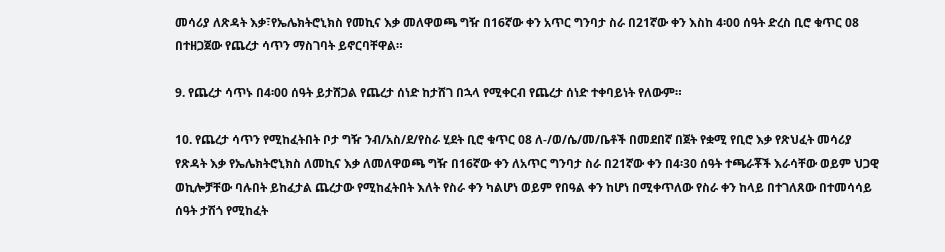መሳሪያ ለጽዳት እቃ፣የኤሌክትሮኒክስ የመኪና እቃ መለዋወጫ ግዥ በ16ኛው ቀን አጥር ግንባታ ስራ በ21ኛው ቀን እስከ 4፡00 ሰዓት ድረስ ቢሮ ቁጥር 08 በተዘጋጀው የጨረታ ሳጥን ማስገባት ይኖርባቸዋል።

9. የጨረታ ሳጥኑ በ4፡00 ሰዓት ይታሸጋል የጨረታ ሰነድ ከታሸገ በኋላ የሚቀርብ የጨረታ ሰነድ ተቀባይነት የለውም።

10. የጨረታ ሳጥን የሚከፈትበት ቦታ ግዥ ንብ/አስ/ደ/የስራ ሂደት ቢሮ ቁጥር 08 ለ-/ወ/ሴ/መ/ቤቶች በመደበኛ በጀት የቋሚ የቢሮ እቃ የጽህፈት መሳሪያ የጽዳት እቃ የኤሌክትሮኒክስ ለመኪና እቃ ለመለዋወጫ ግዥ በ16ኛው ቀን ለአጥር ግንባታ ስራ በ21ኛው ቀን በ4፡30 ሰዓት ተጫራቾች እራሳቸው ወይም ህጋዊ ወኪሎቻቸው ባሉበት ይከፈታል ጨረታው የሚከፈትበት እለት የስራ ቀን ካልሆነ ወይም የበዓል ቀን ከሆነ በሚቀጥለው የስራ ቀን ከላይ በተገለጸው በተመሳሳይ ሰዓት ታሽጎ የሚከፈት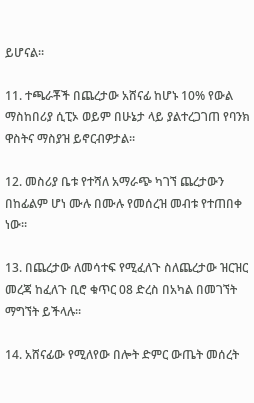ይሆናል።

11. ተጫራቾች በጨረታው አሸናፊ ከሆኑ 10% የውል ማስከበሪያ ሲፒኦ ወይም በሁኔታ ላይ ያልተረጋገጠ የባንክ ዋስትና ማስያዝ ይኖርብዎታል።

12. መስሪያ ቤቱ የተሻለ አማራጭ ካገኘ ጨረታውን በከፊልም ሆነ ሙሉ በሙሉ የመሰረዝ መብቱ የተጠበቀ ነው።

13. በጨረታው ለመሳተፍ የሚፈለጉ ስለጨረታው ዝርዝር መረጃ ከፈለጉ ቢሮ ቁጥር 08 ድረስ በአካል በመገኘት ማግኘት ይችላሉ።

14. አሸናፊው የሚለየው በሎት ድምር ውጤት መሰረት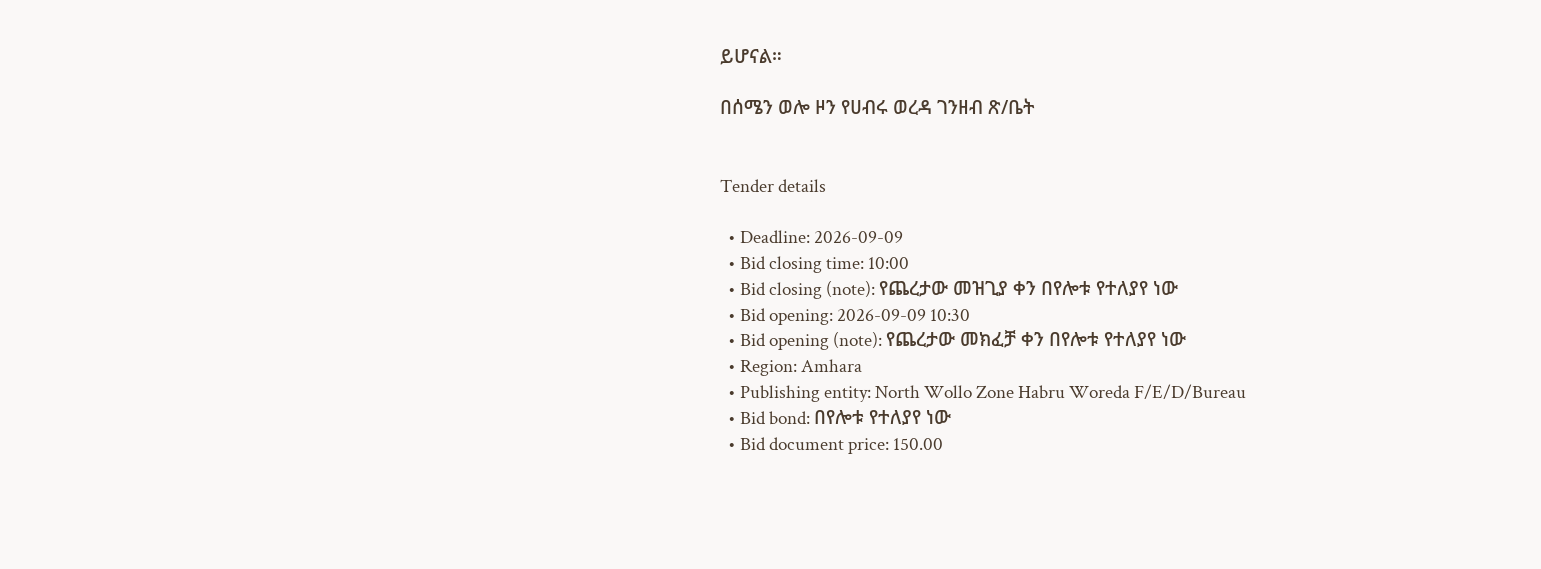ይሆናል።

በሰሜን ወሎ ዞን የሀብሩ ወረዳ ገንዘብ ጽ/ቤት


Tender details

  • Deadline: 2026-09-09
  • Bid closing time: 10:00
  • Bid closing (note): የጨረታው መዝጊያ ቀን በየሎቱ የተለያየ ነው
  • Bid opening: 2026-09-09 10:30
  • Bid opening (note): የጨረታው መክፈቻ ቀን በየሎቱ የተለያየ ነው
  • Region: Amhara
  • Publishing entity: North Wollo Zone Habru Woreda F/E/D/Bureau
  • Bid bond: በየሎቱ የተለያየ ነው
  • Bid document price: 150.00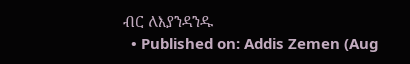ብር ለእያንዳንዱ
  • Published on: Addis Zemen (Aug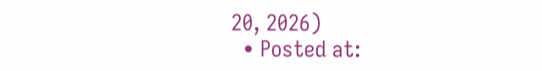20, 2026)
  • Posted at: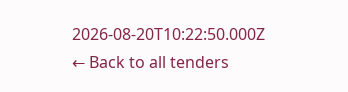2026-08-20T10:22:50.000Z
← Back to all tenders